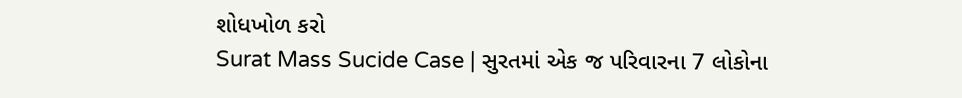શોધખોળ કરો
Surat Mass Sucide Case | સુરતમાં એક જ પરિવારના 7 લોકોના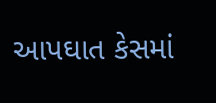આપઘાત કેસમાં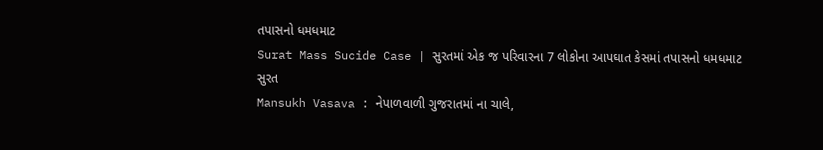તપાસનો ધમધમાટ
Surat Mass Sucide Case | સુરતમાં એક જ પરિવારના 7 લોકોના આપઘાત કેસમાં તપાસનો ધમધમાટ
સુરત
Mansukh Vasava : નેપાળવાળી ગુજરાતમાં ના ચાલે,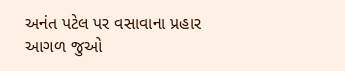અનંત પટેલ પર વસાવાના પ્રહાર
આગળ જુઓ